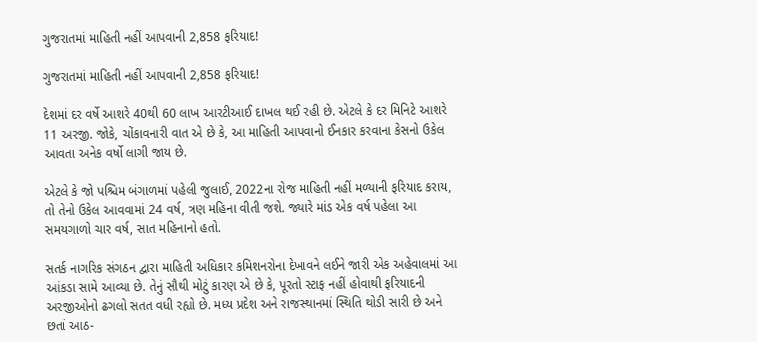ગુજરાતમાં માહિતી નહીં આપવાની 2,858 ફરિયાદ!

ગુજરાતમાં માહિતી નહીં આપવાની 2,858 ફરિયાદ!

દેશમાં દર વર્ષે આશરે 40થી 60 લાખ આરટીઆઈ દાખલ થઈ રહી છે. એટલે કે દર મિનિટે આશરે 11 અરજી. જોકે, ચોંકાવનારી વાત એ છે કે, આ માહિતી આપવાનો ઈનકાર કરવાના કેસનો ઉકેલ આવતા અનેક વર્ષો લાગી જાય છે.

એટલે કે જો પશ્ચિમ બંગાળમાં પહેલી જુલાઈ, 2022ના રોજ માહિતી નહીં મળ્યાની ફરિયાદ કરાય, તો તેનો ઉકેલ આવવામાં 24 વર્ષ, ત્રણ મહિના વીતી જશે. જ્યારે માંડ એક વર્ષ પહેલા આ સમયગાળો ચાર વર્ષ, સાત મહિનાનો હતો.

સતર્ક નાગરિક સંગઠન દ્વારા માહિતી અધિકાર કમિશનરોના દેખાવને લઈને જારી એક અહેવાલમાં આ આંકડા સામે આવ્યા છે. તેનું સૌથી મોટું કારણ એ છે કે, પૂરતો સ્ટાફ નહીં હોવાથી ફરિયાદની અરજીઓનો ઢગલો સતત વધી રહ્યો છે. મધ્ય પ્રદેશ અને રાજસ્થાનમાં સ્થિતિ થોડી સારી છે અને છતાં આઠ-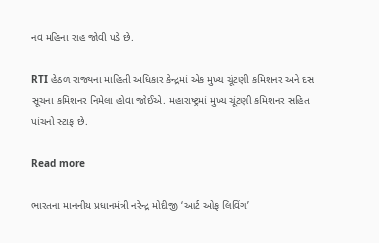નવ મહિના રાહ જોવી પડે છે.

RTI હેઠળ રાજ્યના માહિતી અધિકાર કેન્દ્રમાં એક મુખ્ય ચૂંટણી કમિશનર અને દસ સૂચના કમિશનર નિમેલા હોવા જોઈએ. મહારાષ્ટ્રમાં મુખ્ય ચૂંટણી કમિશનર સહિત પાંચનો સ્ટાફ છે.

Read more

ભારતના માનનીય પ્રધાનમંત્રી નરેન્દ્ર મોદીજી ‘આર્ટ ઓફ લિવિંગ’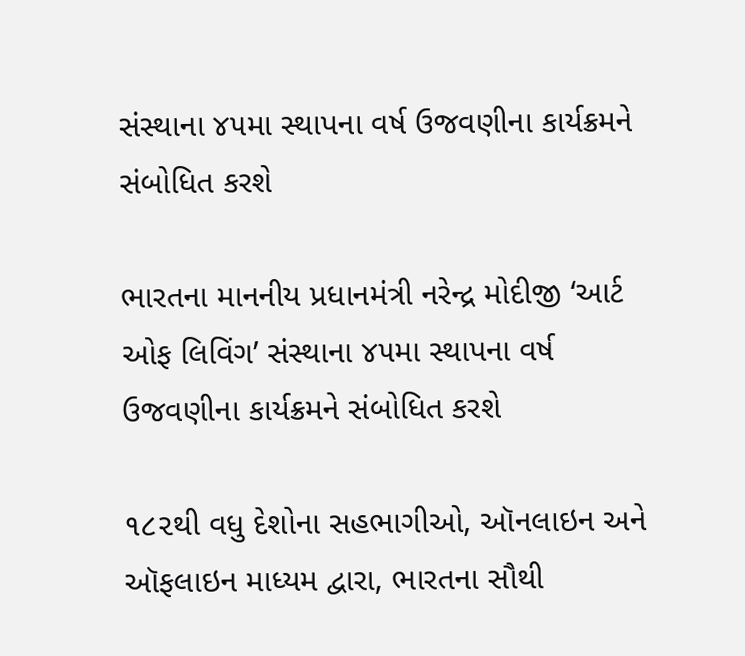સંસ્થાના ૪૫મા સ્થાપના વર્ષ ઉજવણીના કાર્યક્રમને સંબોધિત કરશે

ભારતના માનનીય પ્રધાનમંત્રી નરેન્દ્ર મોદીજી ‘આર્ટ ઓફ લિવિંગ’ સંસ્થાના ૪૫મા સ્થાપના વર્ષ ઉજવણીના કાર્યક્રમને સંબોધિત કરશે

૧૮૨થી વધુ દેશોના સહભાગીઓ, ઑનલાઇન અને ઑફલાઇન માધ્યમ દ્વારા, ભારતના સૌથી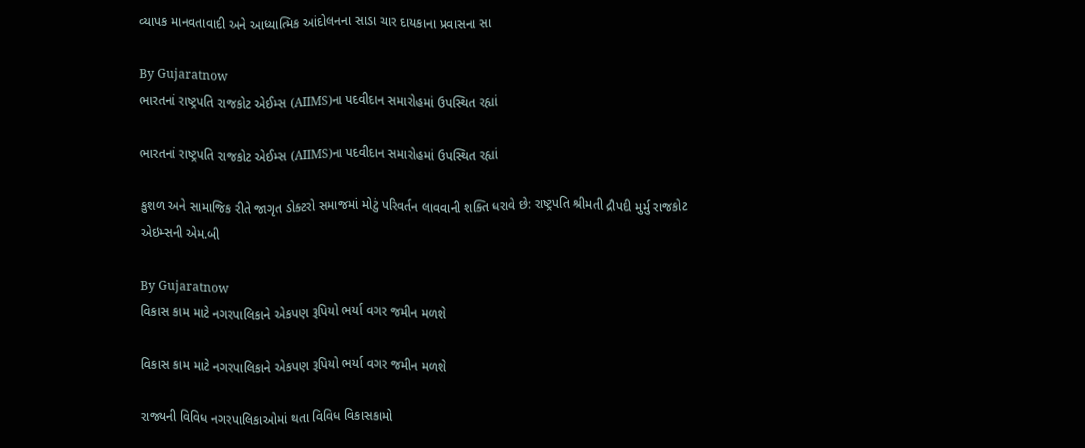વ્યાપક માનવતાવાદી અને આધ્યાત્મિક આંદોલનના સાડા ચાર દાયકાના પ્રવાસના સા

By Gujaratnow
ભારતનાં રાષ્ટ્રપતિ રાજકોટ એઈમ્સ (AIIMS)ના પદવીદાન સમારોહમાં ઉપસ્થિત રહ્યાં

ભારતનાં રાષ્ટ્રપતિ રાજકોટ એઈમ્સ (AIIMS)ના પદવીદાન સમારોહમાં ઉપસ્થિત રહ્યાં

કુશળ અને સામાજિક રીતે જાગૃત ડોક્ટરો સમાજમાં મોટું પરિવર્તન લાવવાની શક્તિ ધરાવે છે: રાષ્ટ્રપતિ શ્રીમતી દ્રૌપદી મુર્મુ રાજકોટ એઇમ્સની એમ.બી

By Gujaratnow
વિકાસ કામ માટે નગરપાલિકાને એકપણ રૂપિયો ભર્યા વગર જમીન મળશે

વિકાસ કામ માટે નગરપાલિકાને એકપણ રૂપિયો ભર્યા વગર જમીન મળશે

રાજ્યની વિવિધ નગરપાલિકાઓમાં થતા વિવિધ વિકાસકામો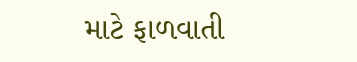માટે ફાળવાતી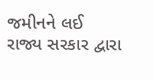જમીનને લઈ રાજ્ય સરકાર દ્વારા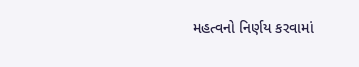મહત્વનો નિર્ણય કરવામાં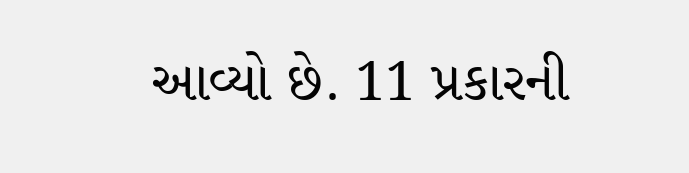આવ્યો છે. 11 પ્રકારની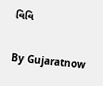વિવિ

By Gujaratnow